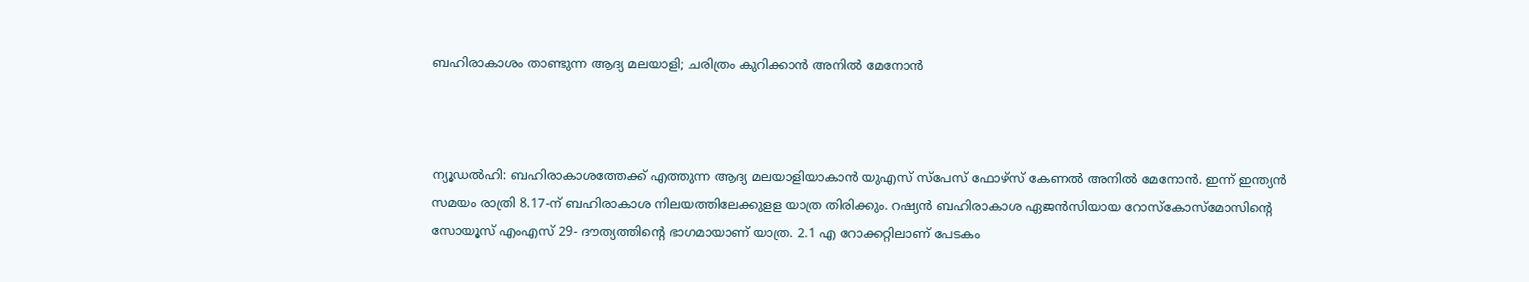ബഹിരാകാശം താണ്ടുന്ന ആദ്യ മലയാളി; ചരിത്രം കുറിക്കാന്‍ അനില്‍ മേനോന്‍



ന്യൂഡല്‍ഹി: ബഹിരാകാശത്തേക്ക് എത്തുന്ന ആദ്യ മലയാളിയാകാന്‍ യുഎസ് സ്‌പേസ് ഫോഴ്‌സ് കേണല്‍ അനില്‍ മേനോന്‍. ഇന്ന് ഇന്ത്യന്‍ സമയം രാത്രി 8.17-ന് ബഹിരാകാശ നിലയത്തിലേക്കുളള യാത്ര തിരിക്കും. റഷ്യന്‍ ബഹിരാകാശ ഏജന്‍സിയായ റോസ്‌കോസ്‌മോസിന്റെ സോയൂസ് എംഎസ് 29- ദൗത്യത്തിന്റെ ഭാഗമായാണ് യാത്ര. 2.1 എ റോക്കറ്റിലാണ് പേടകം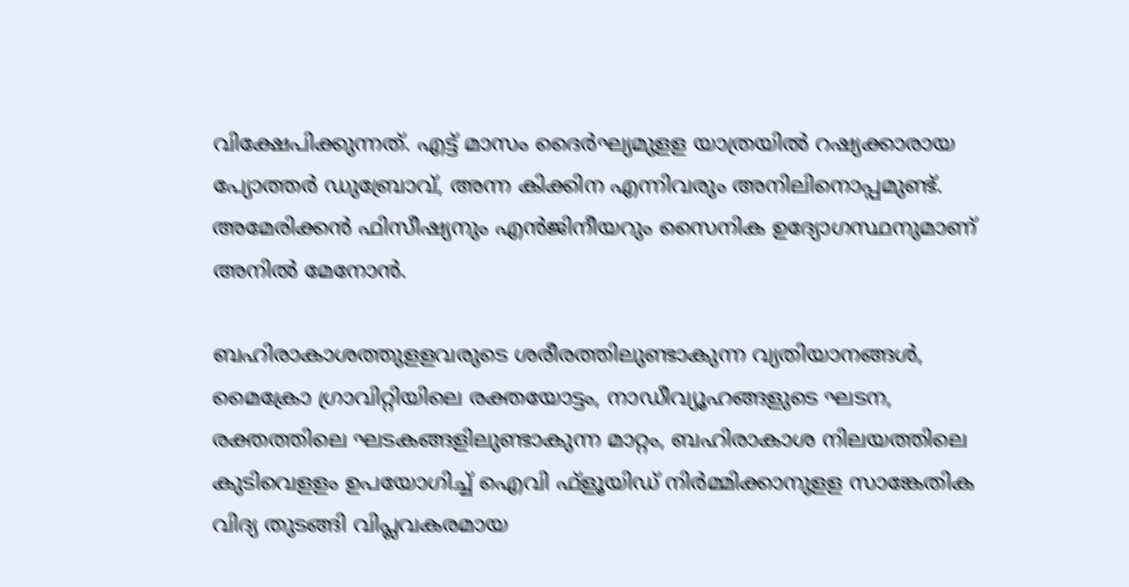വിക്ഷേപിക്കുന്നത്. എട്ട് മാസം ദൈര്‍ഘ്യമുളള യാത്രയില്‍ റഷ്യക്കാരായ പ്യോത്തര്‍ ഡുബ്രോവ്, അന്ന കിക്കിന എന്നിവരും അനിലിനൊപ്പമുണ്ട്. അമേരിക്കന്‍ ഫിസീഷ്യനും എന്‍ജിനീയറും സൈനിക ഉദ്യോഗസ്ഥനുമാണ് അനില്‍ മേനോന്‍.

ബഹിരാകാശത്തുളളവരുടെ ശരീരത്തിലുണ്ടാകുന്ന വ്യതിയാനങ്ങള്‍, മൈക്രോ ഗ്രാവിറ്റിയിലെ രക്തയോട്ടം, നാഡീവ്യൂഹങ്ങളുടെ ഘടന, രക്തത്തിലെ ഘടകങ്ങളിലുണ്ടാകുന്ന മാറ്റം, ബഹിരാകാശ നിലയത്തിലെ കുടിവെളളം ഉപയോഗിച്ച് ഐവി ഫ്‌ളൂയിഡ് നിര്‍മ്മിക്കാനുളള സാങ്കേതിക വിദ്യ തുടങ്ങി വിപ്ലവകരമായ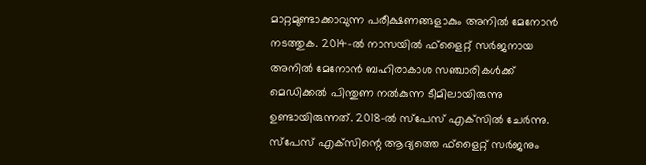മാറ്റമുണ്ടാക്കാവുന്ന പരീക്ഷണങ്ങളാകും അനില്‍ മേനോന്‍ നടത്തുക. 2014-ല്‍ നാസയില്‍ ഫ്‌ളൈറ്റ് സര്‍ജനായ അനില്‍ മേനോന്‍ ബഹിരാകാശ സഞ്ചാരികള്‍ക്ക് മെഡിക്കല്‍ പിന്തുണ നല്‍കുന്ന ടീമിലായിരുന്നു ഉണ്ടായിരുന്നത്. 2018-ല്‍ സ്‌പേസ് എക്‌സില്‍ ചേര്‍ന്നു. സ്‌പേസ് എക്‌സിന്റെ ആദ്യത്തെ ഫ്‌ളൈറ്റ് സര്‍ജനും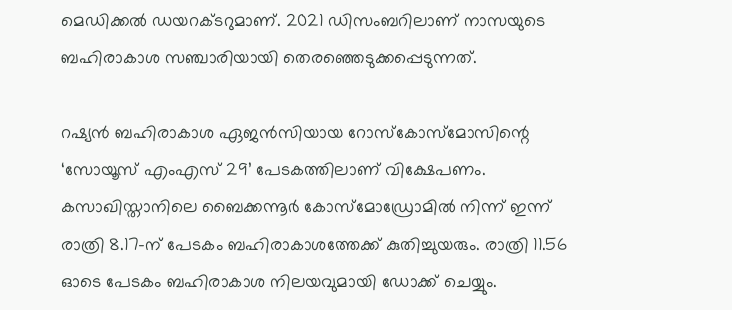മെഡിക്കല്‍ ഡയറക്ടറുമാണ്. 2021 ഡിസംബറിലാണ് നാസയുടെ ബഹിരാകാശ സഞ്ചാരിയായി തെരഞ്ഞെടുക്കപ്പെടുന്നത്.

റഷ്യന്‍ ബഹിരാകാശ ഏജന്‍സിയായ റോസ്‌കോസ്‌മോസിന്റെ ‘സോയൂസ് എംഎസ് 29’ പേടകത്തിലാണ് വിക്ഷേപണം. കസാഖിസ്താനിലെ ബൈക്കന്നൂര്‍ കോസ്‌മോഡ്രോമില്‍ നിന്ന് ഇന്ന് രാത്രി 8.17-ന് പേടകം ബഹിരാകാശത്തേക്ക് കുതിച്ചുയരും. രാത്രി 11.56 ഓടെ പേടകം ബഹിരാകാശ നിലയവുമായി ഡോക്ക് ചെയ്യും.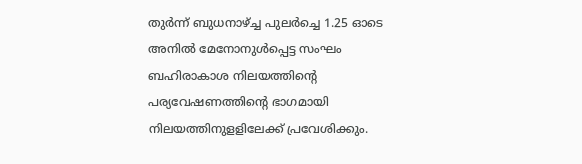തുര്‍ന്ന് ബുധനാഴ്ച്ച പുലര്‍ച്ചെ 1.25 ഓടെ അനില്‍ മേനോനുള്‍പ്പെട്ട സംഘം ബഹിരാകാശ നിലയത്തിന്റെ പര്യവേഷണത്തിന്റെ ഭാഗമായി നിലയത്തിനുളളിലേക്ക് പ്രവേശിക്കും.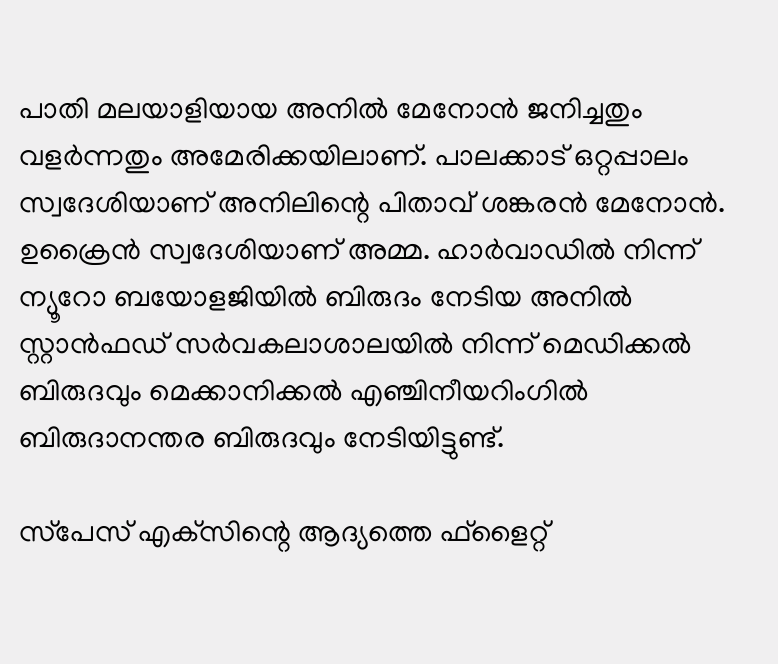പാതി മലയാളിയായ അനില്‍ മേനോന്‍ ജനിച്ചതും വളര്‍ന്നതും അമേരിക്കയിലാണ്. പാലക്കാട് ഒറ്റപ്പാലം സ്വദേശിയാണ് അനിലിന്റെ പിതാവ് ശങ്കരന്‍ മേനോന്‍. ഉക്രൈന്‍ സ്വദേശിയാണ് അമ്മ. ഹാര്‍വാഡില്‍ നിന്ന് ന്യൂറോ ബയോളജിയില്‍ ബിരുദം നേടിയ അനില്‍ സ്റ്റാന്‍ഫഡ് സര്‍വകലാശാലയില്‍ നിന്ന് മെഡിക്കല്‍ ബിരുദവും മെക്കാനിക്കല്‍ എഞ്ചിനീയറിംഗില്‍ ബിരുദാനന്തര ബിരുദവും നേടിയിട്ടുണ്ട്.

സ്‌പേസ് എക്‌സിന്റെ ആദ്യത്തെ ഫ്‌ളൈറ്റ്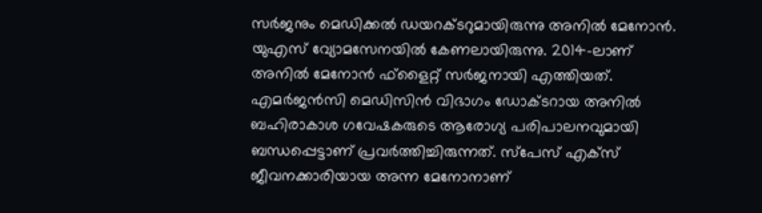സര്‍ജനും മെഡിക്കല്‍ ഡയറക്ടറുമായിരുന്നു അനില്‍ മേനോന്‍. യുഎസ് വ്യോമസേനയില്‍ കേണലായിരുന്നു. 2014-ലാണ് അനില്‍ മേനോന്‍ ഫ്‌ളൈറ്റ് സര്‍ജനായി എത്തിയത്. എമര്‍ജന്‍സി മെഡിസിന്‍ വിഭാഗം ഡോക്ടറായ അനില്‍ ബഹിരാകാശ ഗവേഷകരുടെ ആരോഗ്യ പരിപാലനവുമായി ബന്ധപ്പെട്ടാണ് പ്രവര്‍ത്തിച്ചിരുന്നത്. സ്‌പേസ് എക്‌സ് ജീവനക്കാരിയായ അന്ന മേനോനാണ്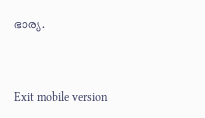ഭാര്യ.



Exit mobile version